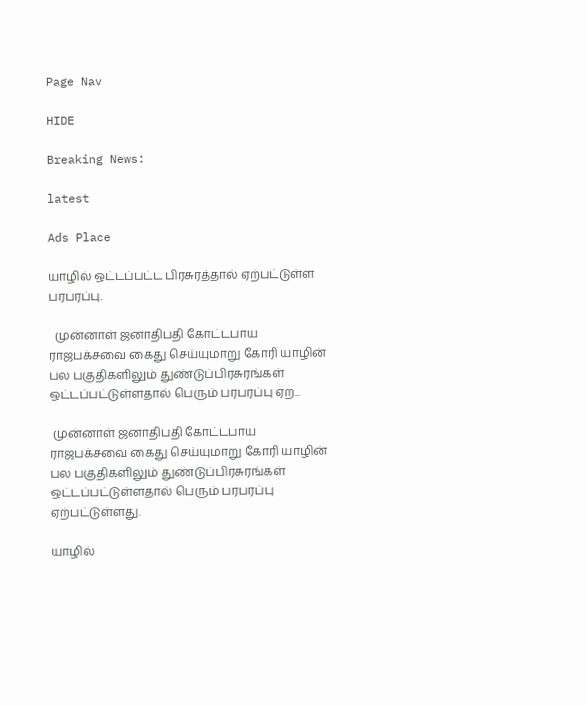Page Nav

HIDE

Breaking News:

latest

Ads Place

யாழில் ஒட்டப்பட்ட பிரசுரத்தால் ஏற்பட்டுள்ள பரபரப்பு.

  முன்னாள் ஜனாதிபதி கோட்டபாய ராஜபக்சவை கைது செய்யுமாறு கோரி யாழின் பல பகுதிகளிலும் துண்டுப்பிரசுரங்கள் ஒட்டப்பட்டுள்ளதால் பெரும் பரபரப்பு ஏற...

 முன்னாள் ஜனாதிபதி கோட்டபாய ராஜபக்சவை கைது செய்யுமாறு கோரி யாழின் பல பகுதிகளிலும் துண்டுப்பிரசுரங்கள் ஒட்டப்பட்டுள்ளதால் பெரும் பரபரப்பு ஏற்பட்டுள்ளது.

யாழில்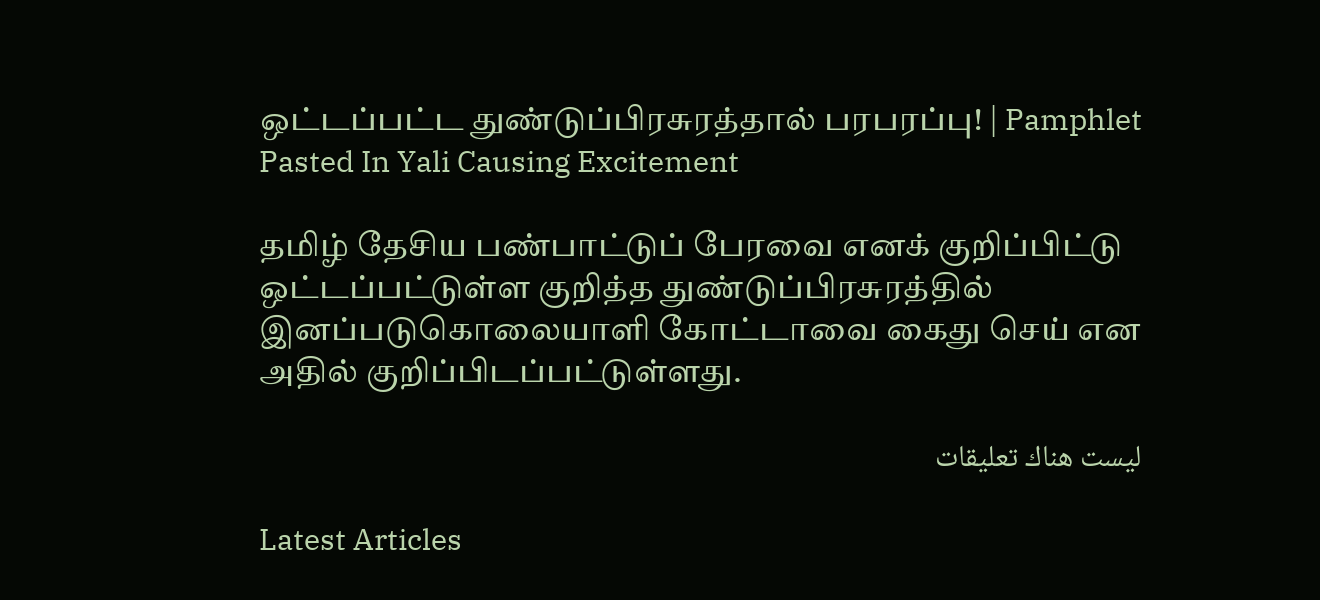ஒட்டப்பட்ட துண்டுப்பிரசுரத்தால் பரபரப்பு! | Pamphlet Pasted In Yali Causing Excitement

தமிழ் தேசிய பண்பாட்டுப் பேரவை எனக் குறிப்பிட்டு ஒட்டப்பட்டுள்ள குறித்த துண்டுப்பிரசுரத்தில் இனப்படுகொலையாளி கோட்டாவை கைது செய் என அதில் குறிப்பிடப்பட்டுள்ளது.

ليست هناك تعليقات

Latest Articles